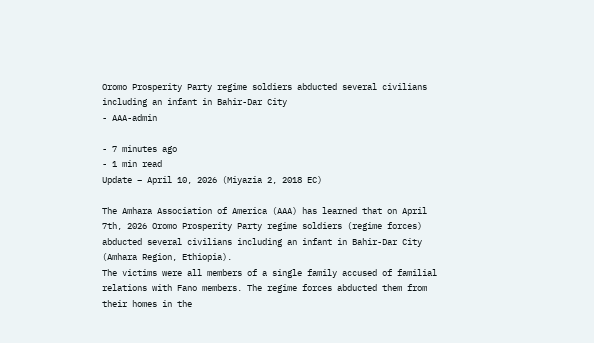Oromo Prosperity Party regime soldiers abducted several civilians including an infant in Bahir-Dar City
- AAA-admin

- 7 minutes ago
- 1 min read
Update – April 10, 2026 (Miyazia 2, 2018 EC)

The Amhara Association of America (AAA) has learned that on April 7th, 2026 Oromo Prosperity Party regime soldiers (regime forces) abducted several civilians including an infant in Bahir-Dar City (Amhara Region, Ethiopia).
The victims were all members of a single family accused of familial relations with Fano members. The regime forces abducted them from their homes in the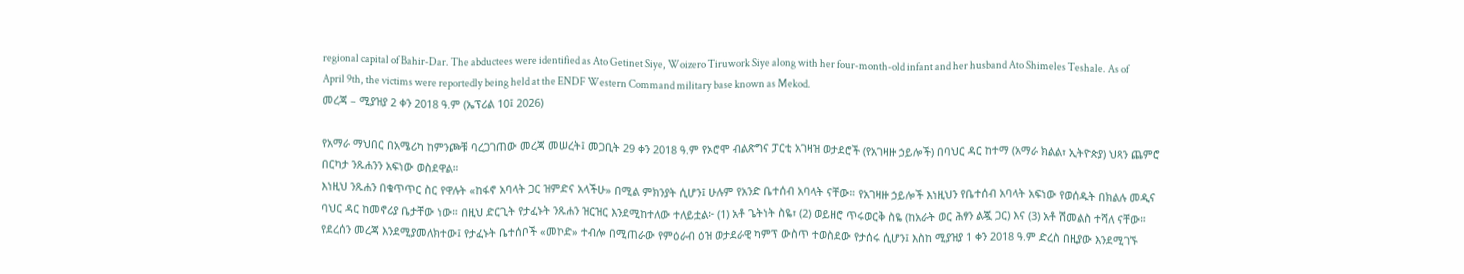regional capital of Bahir-Dar. The abductees were identified as Ato Getinet Siye, Woizero Tiruwork Siye along with her four-month-old infant and her husband Ato Shimeles Teshale. As of April 9th, the victims were reportedly being held at the ENDF Western Command military base known as Mekod.
መረጃ – ሚያዝያ 2 ቀን 2018 ዓ.ም (ኤፕሪል 10፤ 2026)

የአማራ ማህበር በአሜሪካ ከምንጮቹ ባረጋገጠው መረጃ መሠረት፤ መጋቢት 29 ቀን 2018 ዓ.ም የኦሮሞ ብልጽግና ፓርቲ አገዛዝ ወታደሮች (የአገዛዙ ኃይሎች) በባህር ዳር ከተማ (አማራ ክልል፣ ኢትዮጵያ) ህጻን ጨምሮ በርካታ ንጹሐንን አፍነው ወስደዋል።
እነዚህ ንጹሐን በቁጥጥር ስር የዋሉት «ከፋኖ አባላት ጋር ዝምድና አላችሁ» በሚል ምክንያት ሲሆን፤ ሁሉም የአንድ ቤተሰብ አባላት ናቸው። የአገዛዙ ኃይሎች እነዚህን የቤተሰብ አባላት አፍነው የወሰዱት በክልሉ መዲና ባህር ዳር ከመኖሪያ ቤታቸው ነው። በዚህ ድርጊት የታፈኑት ንጹሐን ዝርዝር እንደሚከተለው ተለይቷል፦ (1) አቶ ጌትነት ስዬ፣ (2) ወይዘሮ ጥሩወርቅ ስዬ (ከአራት ወር ሕፃን ልጇ ጋር) እና (3) አቶ ሽመልስ ተሻለ ናቸው። የደረሰን መረጃ እንደሚያመለክተው፤ የታፈኑት ቤተሰቦች «መኮድ» ተብሎ በሚጠራው የምዕራብ ዕዝ ወታደራዊ ካምፕ ውስጥ ተወስደው የታሰሩ ሲሆን፤ እስከ ሚያዝያ 1 ቀን 2018 ዓ.ም ድረስ በዚያው እንደሚገኙ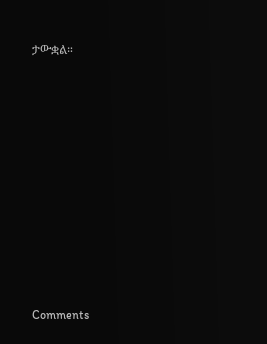ታውቋል።












Comments